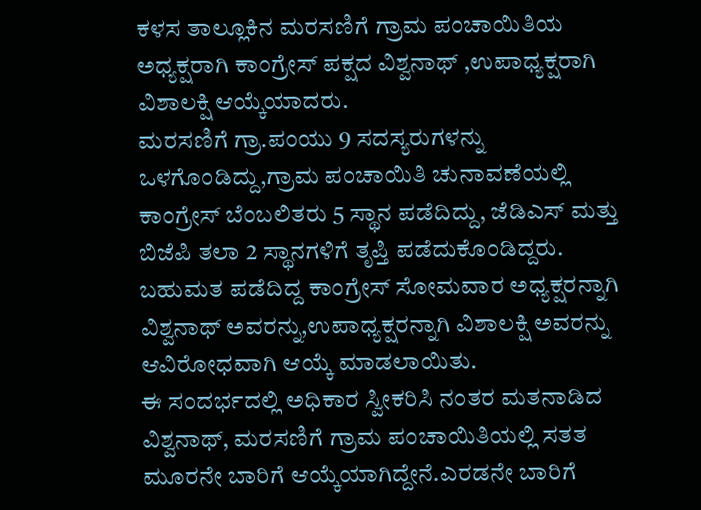ಕಳಸ ತಾಲ್ಲೂಕಿನ ಮರಸಣಿಗೆ ಗ್ರಾಮ ಪಂಚಾಯಿತಿಯ ಅಧ್ಯಕ್ಷರಾಗಿ ಕಾಂಗ್ರೇಸ್ ಪಕ್ಷದ ವಿಶ್ವನಾಥ್ ,ಉಪಾಧ್ಯಕ್ಷರಾಗಿ ವಿಶಾಲಕ್ಷಿ ಆಯ್ಕೆಯಾದರು.
ಮರಸಣಿಗೆ ಗ್ರಾ.ಪಂಯು 9 ಸದಸ್ಯರುಗಳನ್ನು ಒಳಗೊಂಡಿದ್ದು,ಗ್ರಾಮ ಪಂಚಾಯಿತಿ ಚುನಾವಣೆಯಲ್ಲಿ ಕಾಂಗ್ರೇಸ್ ಬೆಂಬಲಿತರು 5 ಸ್ಥಾನ ಪಡೆದಿದ್ದು, ಜೆಡಿಎಸ್ ಮತ್ತು ಬಿಜೆಪಿ ತಲಾ 2 ಸ್ಥಾನಗಳಿಗೆ ತೃಪ್ತಿ ಪಡೆದುಕೊಂಡಿದ್ದರು.
ಬಹುಮತ ಪಡೆದಿದ್ದ ಕಾಂಗ್ರೇಸ್ ಸೋಮವಾರ ಅಧ್ಯಕ್ಷರನ್ನಾಗಿ ವಿಶ್ವನಾಥ್ ಅವರನ್ನು,ಉಪಾಧ್ಯಕ್ಷರನ್ನಾಗಿ ವಿಶಾಲಕ್ಷಿ ಅವರನ್ನು ಆವಿರೋಧವಾಗಿ ಆಯ್ಕೆ ಮಾಡಲಾಯಿತು.
ಈ ಸಂದರ್ಭದಲ್ಲಿ ಅಧಿಕಾರ ಸ್ವೀಕರಿಸಿ ನಂತರ ಮತನಾಡಿದ ವಿಶ್ವನಾಥ್, ಮರಸಣಿಗೆ ಗ್ರಾಮ ಪಂಚಾಯಿತಿಯಲ್ಲಿ ಸತತ ಮೂರನೇ ಬಾರಿಗೆ ಆಯ್ಕೆಯಾಗಿದ್ದೇನೆ.ಎರಡನೇ ಬಾರಿಗೆ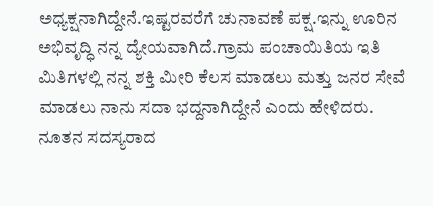ಅಧ್ಯಕ್ಷನಾಗಿದ್ದೇನೆ.ಇಷ್ಟರವರೆಗೆ ಚುನಾವಣೆ ಪಕ್ಷ.ಇನ್ನು ಊರಿನ ಅಭಿವೃದ್ಧಿ ನನ್ನ ದ್ಯೇಯವಾಗಿದೆ.ಗ್ರಾಮ ಪಂಚಾಯಿತಿಯ ಇತಿ ಮಿತಿಗಳಲ್ಲಿ ನನ್ನ ಶಕ್ತಿ ಮೀರಿ ಕೆಲಸ ಮಾಡಲು ಮತ್ತು ಜನರ ಸೇವೆ ಮಾಡಲು ನಾನು ಸದಾ ಭದ್ದನಾಗಿದ್ದೇನೆ ಎಂದು ಹೇಳಿದರು.
ನೂತನ ಸದಸ್ಯರಾದ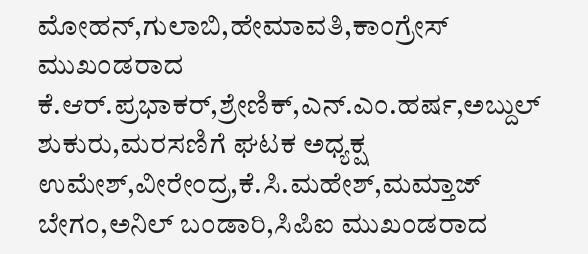ಮೋಹನ್,ಗುಲಾಬಿ,ಹೇಮಾವತಿ,ಕಾಂಗ್ರೇಸ್ ಮುಖಂಡರಾದ ಕೆ.ಆರ್.ಪ್ರಭಾಕರ್,ಶ್ರೇಣಿಕ್,ಎನ್.ಎಂ.ಹರ್ಷ,ಅಬ್ದುಲ್ ಶುಕುರು,ಮರಸಣಿಗೆ ಘಟಕ ಅಧ್ಯಕ್ಷ ಉಮೇಶ್,ವೀರೇಂದ್ರ,ಕೆ.ಸಿ.ಮಹೇಶ್,ಮಮ್ತಾಜ್ ಬೇಗಂ,ಅನಿಲ್ ಬಂಡಾರಿ,ಸಿಪಿಐ ಮುಖಂಡರಾದ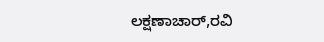ಲಕ್ಷಣಾಚಾರ್,ರವಿ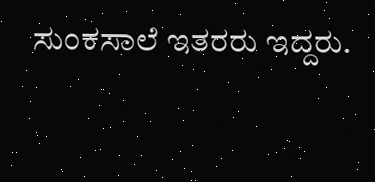ಸುಂಕಸಾಲೆ ಇತರರು ಇದ್ದರು.